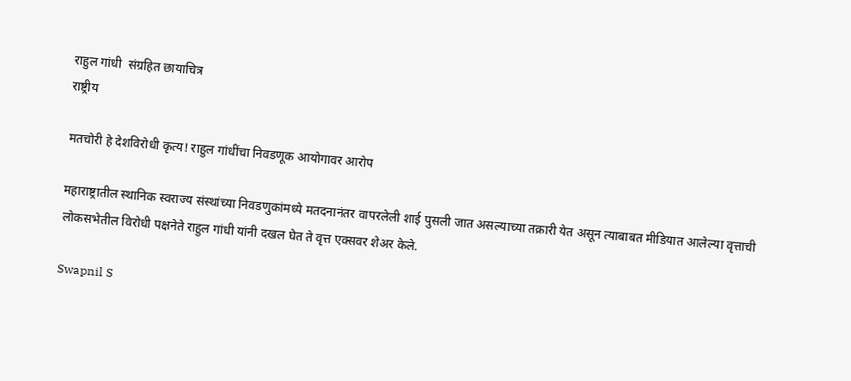राहुल गांधी  संग्रहित छायाचित्र
राष्ट्रीय

मतचोरी हे देशविरोधी कृत्य! राहुल गांधींचा निवडणूक आयोगावर आरोप

महाराष्ट्रातील स्थानिक स्वराज्य संस्थांच्या निवडणुकांमध्ये मतदनानंतर वापरलेली शाई पुसली जात असल्याच्या तक्रारी येत असून त्याबाबत मीडियात आलेल्या वृत्ताची लोकसभेतील विरोधी पक्षनेते राहुल गांधी यांनी दखल घेत ते वृत्त एक्सवर शेअर केले.

Swapnil S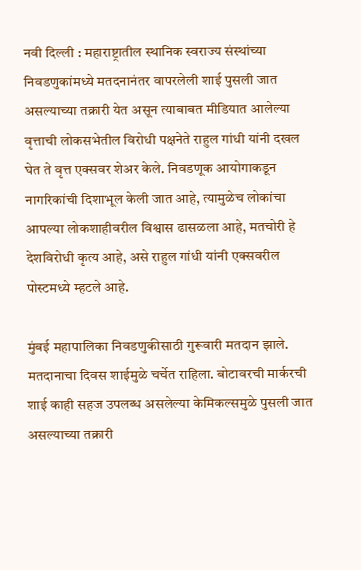नवी दिल्ली : महाराष्ट्रातील स्थानिक स्वराज्य संस्थांच्या निवडणुकांमध्ये मतदनानंतर वापरलेली शाई पुसली जात असल्याच्या तक्रारी येत असून त्याबाबत मीडियात आलेल्या वृत्ताची लोकसभेतील विरोधी पक्षनेते राहुल गांधी यांनी दखल घेत ते वृत्त एक्सवर शेअर केले. निवडणूक आयोगाकडून नागरिकांची दिशाभूल केली जात आहे, त्यामुळेच लोकांचा आपल्या लोकशाहीवरील विश्वास ढासळला आहे, मतचोरी हे देशविरोधी कृत्य आहे, असे राहुल गांधी यांनी एक्सवरील पोस्टमध्ये म्हटले आहे.

मुंबई महापालिका निवडणुकीसाठी गुरूवारी मतदान झाले. मतदानाचा दिवस शाईमुळे चर्चेत राहिला. बोटावरची मार्करची शाई काही सहज उपलब्ध असलेल्या केमिकल्समुळे पुसली जात असल्याच्या तक्रारी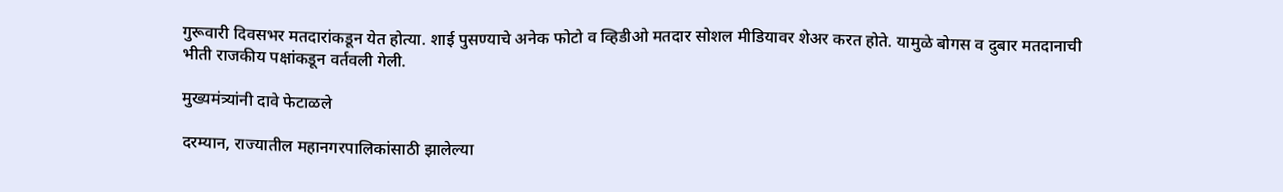गुरूवारी दिवसभर मतदारांकडून येत होत्या. शाई पुसण्याचे अनेक फोटो व व्हिडीओ मतदार सोशल मीडियावर शेअर करत होते. यामुळे बोगस व दुबार मतदानाची भीती राजकीय पक्षांकडून वर्तवली गेली.

मुख्यमंत्र्यांनी दावे फेटाळले

दरम्यान, राज्यातील महानगरपालिकांसाठी झालेल्या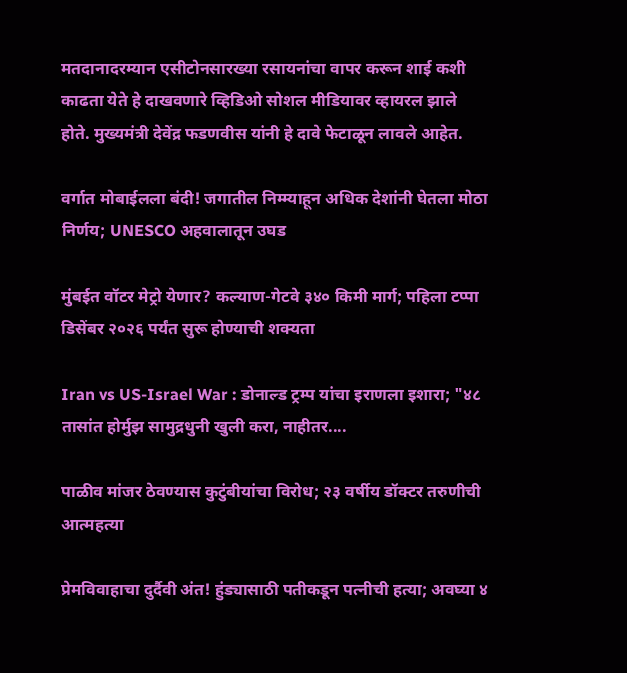मतदानादरम्यान एसीटोनसारख्या रसायनांचा वापर करून शाई कशी काढता येते हे दाखवणारे व्हिडिओ सोशल मीडियावर व्हायरल झाले होते. मुख्यमंत्री देवेंद्र फडणवीस यांनी हे दावे फेटाळून लावले आहेत.

वर्गात मोबाईलला बंदी! जगातील निम्म्याहून अधिक देशांनी घेतला मोठा निर्णय; UNESCO अहवालातून उघड

मुंबईत वॉटर मेट्रो येणार? कल्याण-गेटवे ३४० किमी मार्ग; पहिला टप्पा डिसेंबर २०२६ पर्यंत सुरू होण्याची शक्यता

Iran vs US-Israel War : डोनाल्ड ट्रम्प यांचा इराणला इशारा; "४८ तासांत होर्मुझ सामुद्रधुनी खुली करा, नाहीतर....

पाळीव मांजर ठेवण्यास कुटुंबीयांचा विरोध; २३ वर्षीय डॉक्टर तरुणीची आत्महत्या

प्रेमविवाहाचा दुर्दैवी अंत! हुंड्यासाठी पतीकडून पत्नीची हत्या; अवघ्या ४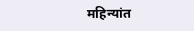महिन्यांत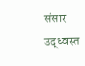संसार उद्ध्वस्त